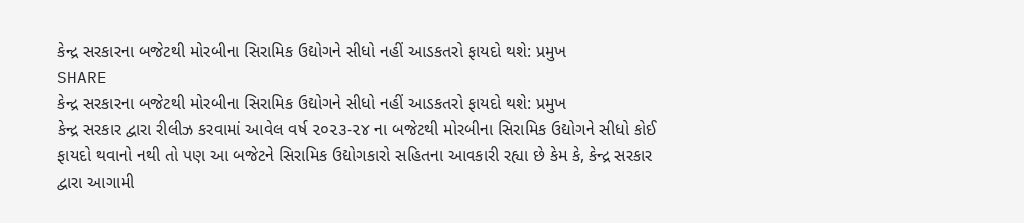કેન્દ્ર સરકારના બજેટથી મોરબીના સિરામિક ઉદ્યોગને સીધો નહીં આડકતરો ફાયદો થશે: પ્રમુખ
SHARE
કેન્દ્ર સરકારના બજેટથી મોરબીના સિરામિક ઉદ્યોગને સીધો નહીં આડકતરો ફાયદો થશે: પ્રમુખ
કેન્દ્ર સરકાર દ્વારા રીલીઝ કરવામાં આવેલ વર્ષ ૨૦૨૩-૨૪ ના બજેટથી મોરબીના સિરામિક ઉદ્યોગને સીધો કોઈ ફાયદો થવાનો નથી તો પણ આ બજેટને સિરામિક ઉદ્યોગકારો સહિતના આવકારી રહ્યા છે કેમ કે, કેન્દ્ર સરકાર દ્વારા આગામી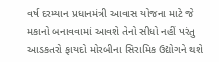વર્ષ દરમ્યાન પ્રધાનમંત્રી આવાસ યોજના માટે જે મકાનો બનાવવામાં આવશે તેનો સીધો નહીં પરંતુ આડકતરો ફાયદો મોરબીના સિરામિક ઉદ્યોગને થશે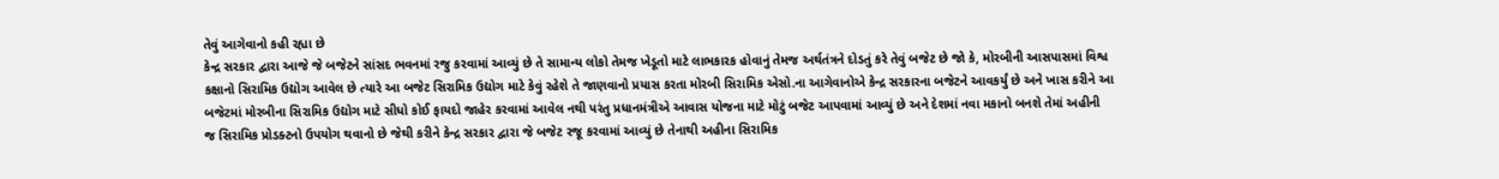તેવું આગેવાનો કહી રહ્યા છે
કેન્દ્ર સરકાર દ્વારા આજે જે બજેટને સાંસદ ભવનમાં રજુ કરવામાં આવ્યું છે તે સામાન્ય લોકો તેમજ ખેડૂતો માટે લાભકારક હોવાનું તેમજ અર્થતંત્રને દોડતું કરે તેવું બજેટ છે જો કે, મોરબીની આસપાસમાં વિશ્વ કક્ષાનો સિરામિક ઉદ્યોગ આવેલ છે ત્યારે આ બજેટ સિરામિક ઉદ્યોગ માટે કેવું રહેશે તે જાણવાનો પ્રયાસ કરતા મોરબી સિરામિક એસો.ના આગેવાનોએ કેન્દ્ર સરકારના બજેટને આવકર્યું છે અને ખાસ કરીને આ બજેટમાં મોરબીના સિરામિક ઉદ્યોગ માટે સીધો કોઈ ફાયદો જાહેર કરવામાં આવેલ નથી પરંતુ પ્રધાનમંત્રીએ આવાસ યોજના માટે મોટું બજેટ આપવામાં આવ્યું છે અને દેશમાં નવા મકાનો બનશે તેમાં અહીની જ સિરામિક પ્રોડક્ટનો ઉપયોગ થવાનો છે જેથી કરીને કેન્દ્ર સરકાર દ્વારા જે બજેટ રજૂ કરવામાં આવ્યું છે તેનાથી અહીના સિરામિક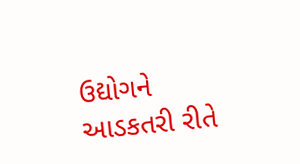ઉદ્યોગને આડકતરી રીતે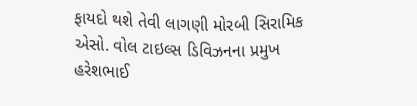ફાયદો થશે તેવી લાગણી મોરબી સિરામિક એસો. વોલ ટાઇલ્સ ડિવિઝનના પ્રમુખ હરેશભાઈ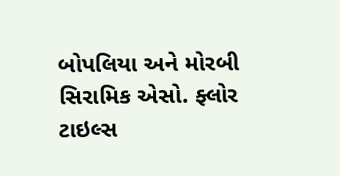બોપલિયા અને મોરબી સિરામિક એસો. ફ્લોર ટાઇલ્સ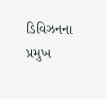ડિવિઝનના પ્રમુખ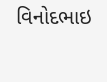વિનોદભાઇ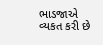ભાડજાએ વ્યકત કરી છે